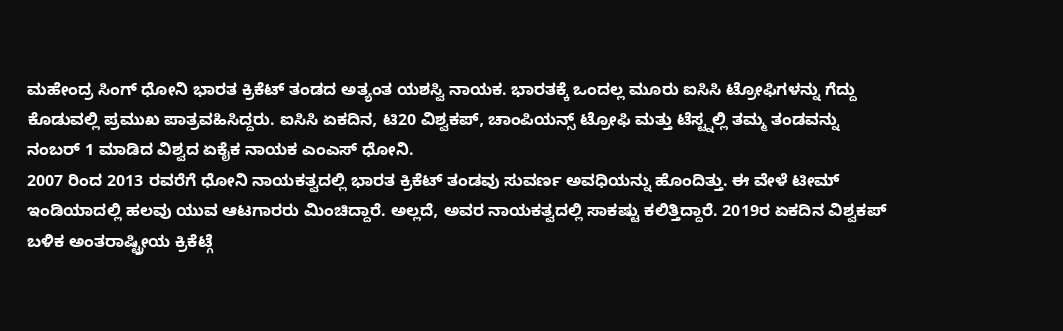ಮಹೇಂದ್ರ ಸಿಂಗ್ ಧೋನಿ ಭಾರತ ಕ್ರಿಕೆಟ್ ತಂಡದ ಅತ್ಯಂತ ಯಶಸ್ವಿ ನಾಯಕ. ಭಾರತಕ್ಕೆ ಒಂದಲ್ಲ ಮೂರು ಐಸಿಸಿ ಟ್ರೋಫಿಗಳನ್ನು ಗೆದ್ದು ಕೊಡುವಲ್ಲಿ ಪ್ರಮುಖ ಪಾತ್ರವಹಿಸಿದ್ದರು. ಐಸಿಸಿ ಏಕದಿನ, ಟಿ20 ವಿಶ್ವಕಪ್, ಚಾಂಪಿಯನ್ಸ್ ಟ್ರೋಫಿ ಮತ್ತು ಟೆಸ್ಟ್ನಲ್ಲಿ ತಮ್ಮ ತಂಡವನ್ನು ನಂಬರ್ 1 ಮಾಡಿದ ವಿಶ್ವದ ಏಕೈಕ ನಾಯಕ ಎಂಎಸ್ ಧೋನಿ.
2007 ರಿಂದ 2013 ರವರೆಗೆ ಧೋನಿ ನಾಯಕತ್ವದಲ್ಲಿ ಭಾರತ ಕ್ರಿಕೆಟ್ ತಂಡವು ಸುವರ್ಣ ಅವಧಿಯನ್ನು ಹೊಂದಿತ್ತು. ಈ ವೇಳೆ ಟೀಮ್ ಇಂಡಿಯಾದಲ್ಲಿ ಹಲವು ಯುವ ಆಟಗಾರರು ಮಿಂಚಿದ್ದಾರೆ. ಅಲ್ಲದೆ, ಅವರ ನಾಯಕತ್ವದಲ್ಲಿ ಸಾಕಷ್ಟು ಕಲಿತ್ತಿದ್ದಾರೆ. 2019ರ ಏಕದಿನ ವಿಶ್ವಕಪ್ ಬಳಿಕ ಅಂತರಾಷ್ಟ್ರೀಯ ಕ್ರಿಕೆಟ್ಗೆ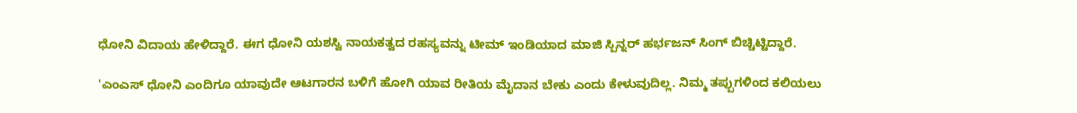ಧೋನಿ ವಿದಾಯ ಹೇಳಿದ್ದಾರೆ. ಈಗ ಧೋನಿ ಯಶಸ್ವಿ ನಾಯಕತ್ವದ ರಹಸ್ಯವನ್ನು ಟೀಮ್ ಇಂಡಿಯಾದ ಮಾಜಿ ಸ್ಪಿನ್ನರ್ ಹರ್ಭಜನ್ ಸಿಂಗ್ ಬಿಚ್ಚಿಟ್ಟಿದ್ದಾರೆ.

'ಎಂಎಸ್ ಧೋನಿ ಎಂದಿಗೂ ಯಾವುದೇ ಆಟಗಾರನ ಬಳಿಗೆ ಹೋಗಿ ಯಾವ ರೀತಿಯ ಮೈದಾನ ಬೇಕು ಎಂದು ಕೇಳುವುದಿಲ್ಲ. ನಿಮ್ಮ ತಪ್ಪುಗಳಿಂದ ಕಲಿಯಲು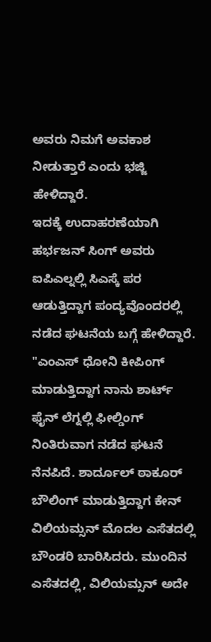ಅವರು ನಿಮಗೆ ಅವಕಾಶ ನೀಡುತ್ತಾರೆ ಎಂದು ಭಜ್ಜಿ ಹೇಳಿದ್ದಾರೆ.
ಇದಕ್ಕೆ ಉದಾಹರಣೆಯಾಗಿ ಹರ್ಭಜನ್ ಸಿಂಗ್ ಅವರು ಐಪಿಎಲ್ನಲ್ಲಿ ಸಿಎಸ್ಕೆ ಪರ ಆಡುತ್ತಿದ್ದಾಗ ಪಂದ್ಯವೊಂದರಲ್ಲಿ ನಡೆದ ಘಟನೆಯ ಬಗ್ಗೆ ಹೇಳಿದ್ದಾರೆ. "ಎಂಎಸ್ ಧೋನಿ ಕೀಪಿಂಗ್ ಮಾಡುತ್ತಿದ್ದಾಗ ನಾನು ಶಾರ್ಟ್ ಫೈನ್ ಲೆಗ್ನಲ್ಲಿ ಫೀಲ್ಡಿಂಗ್ ನಿಂತಿರುವಾಗ ನಡೆದ ಘಟನೆ ನೆನಪಿದೆ. ಶಾರ್ದೂಲ್ ಠಾಕೂರ್ ಬೌಲಿಂಗ್ ಮಾಡುತ್ತಿದ್ದಾಗ ಕೇನ್ ವಿಲಿಯಮ್ಸನ್ ಮೊದಲ ಎಸೆತದಲ್ಲಿ ಬೌಂಡರಿ ಬಾರಿಸಿದರು. ಮುಂದಿನ ಎಸೆತದಲ್ಲಿ, ವಿಲಿಯಮ್ಸನ್ ಅದೇ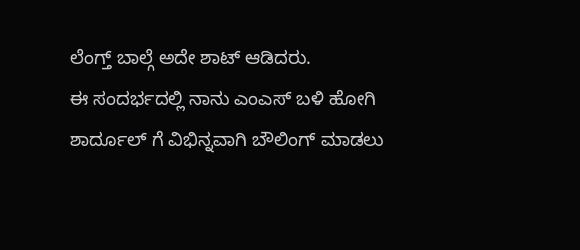ಲೆಂಗ್ತ್ ಬಾಲ್ಗೆ ಅದೇ ಶಾಟ್ ಆಡಿದರು.
ಈ ಸಂದರ್ಭದಲ್ಲಿ ನಾನು ಎಂಎಸ್ ಬಳಿ ಹೋಗಿ ಶಾರ್ದೂಲ್ ಗೆ ವಿಭಿನ್ನವಾಗಿ ಬೌಲಿಂಗ್ ಮಾಡಲು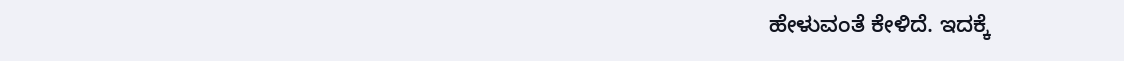ಹೇಳುವಂತೆ ಕೇಳಿದೆ. ಇದಕ್ಕೆ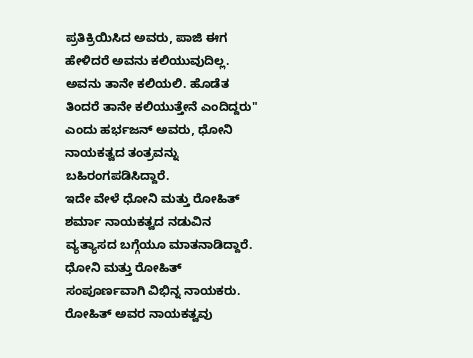ಪ್ರತಿಕ್ರಿಯಿಸಿದ ಅವರು, ಪಾಜಿ ಈಗ ಹೇಳಿದರೆ ಅವನು ಕಲಿಯುವುದಿಲ್ಲ. ಅವನು ತಾನೇ ಕಲಿಯಲಿ. ಹೊಡೆತ ತಿಂದರೆ ತಾನೇ ಕಲಿಯುತ್ತೇನೆ ಎಂದಿದ್ದರು" ಎಂದು ಹರ್ಭಜನ್ ಅವರು, ಧೋನಿ ನಾಯಕತ್ವದ ತಂತ್ರವನ್ನು ಬಹಿರಂಗಪಡಿಸಿದ್ದಾರೆ.
ಇದೇ ವೇಳೆ ಧೋನಿ ಮತ್ತು ರೋಹಿತ್ ಶರ್ಮಾ ನಾಯಕತ್ವದ ನಡುವಿನ ವ್ಯತ್ಯಾಸದ ಬಗ್ಗೆಯೂ ಮಾತನಾಡಿದ್ದಾರೆ. ಧೋನಿ ಮತ್ತು ರೋಹಿತ್ ಸಂಪೂರ್ಣವಾಗಿ ವಿಭಿನ್ನ ನಾಯಕರು. ರೋಹಿತ್ ಅವರ ನಾಯಕತ್ವವು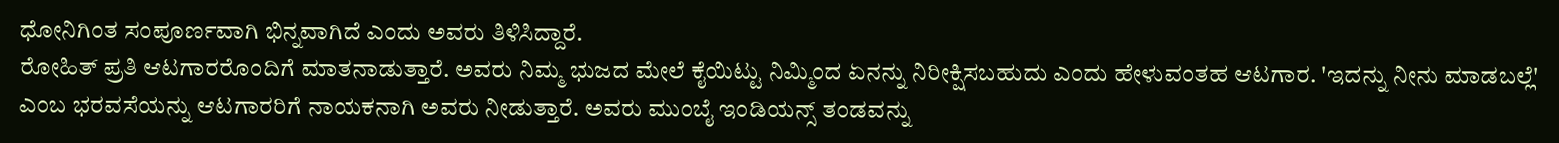ಧೋನಿಗಿಂತ ಸಂಪೂರ್ಣವಾಗಿ ಭಿನ್ನವಾಗಿದೆ ಎಂದು ಅವರು ತಿಳಿಸಿದ್ದಾರೆ.
ರೋಹಿತ್ ಪ್ರತಿ ಆಟಗಾರರೊಂದಿಗೆ ಮಾತನಾಡುತ್ತಾರೆ. ಅವರು ನಿಮ್ಮ ಭುಜದ ಮೇಲೆ ಕೈಯಿಟ್ಟು ನಿಮ್ಮಿಂದ ಏನನ್ನು ನಿರೀಕ್ಷಿಸಬಹುದು ಎಂದು ಹೇಳುವಂತಹ ಆಟಗಾರ. 'ಇದನ್ನು ನೀನು ಮಾಡಬಲ್ಲೆ' ಎಂಬ ಭರವಸೆಯನ್ನು ಆಟಗಾರರಿಗೆ ನಾಯಕನಾಗಿ ಅವರು ನೀಡುತ್ತಾರೆ. ಅವರು ಮುಂಬೈ ಇಂಡಿಯನ್ಸ್ ತಂಡವನ್ನು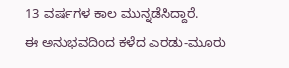13 ವರ್ಷಗಳ ಕಾಲ ಮುನ್ನಡೆಸಿದ್ದಾರೆ.
ಈ ಅನುಭವದಿಂದ ಕಳೆದ ಎರಡು-ಮೂರು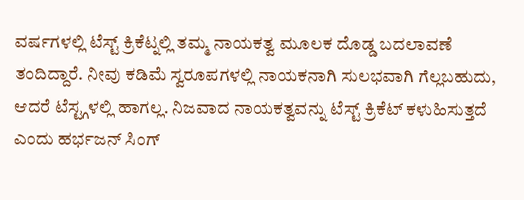ವರ್ಷಗಳಲ್ಲಿ ಟೆಸ್ಟ್ ಕ್ರಿಕೆಟ್ನಲ್ಲಿ ತಮ್ಮ ನಾಯಕತ್ವ ಮೂಲಕ ದೊಡ್ಡ ಬದಲಾವಣೆ ತಂದಿದ್ದಾರೆ. ನೀವು ಕಡಿಮೆ ಸ್ವರೂಪಗಳಲ್ಲಿ ನಾಯಕನಾಗಿ ಸುಲಭವಾಗಿ ಗೆಲ್ಲಬಹುದು, ಆದರೆ ಟೆಸ್ಟ್ಗಳಲ್ಲಿ ಹಾಗಲ್ಲ. ನಿಜವಾದ ನಾಯಕತ್ವವನ್ನು ಟೆಸ್ಟ್ ಕ್ರಿಕೆಟ್ ಕಳುಹಿಸುತ್ತದೆ ಎಂದು ಹರ್ಭಜನ್ ಸಿಂಗ್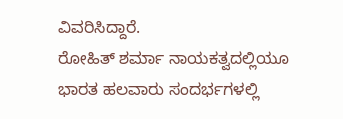ವಿವರಿಸಿದ್ದಾರೆ.
ರೋಹಿತ್ ಶರ್ಮಾ ನಾಯಕತ್ವದಲ್ಲಿಯೂ ಭಾರತ ಹಲವಾರು ಸಂದರ್ಭಗಳಲ್ಲಿ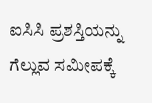ಐಸಿಸಿ ಪ್ರಶಸ್ತಿಯನ್ನು ಗೆಲ್ಲುವ ಸಮೀಪಕ್ಕೆ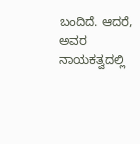ಬಂದಿದೆ. ಆದರೆ, ಅವರ ನಾಯಕತ್ವದಲ್ಲಿ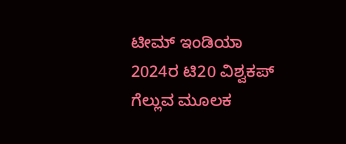ಟೀಮ್ ಇಂಡಿಯಾ 2024ರ ಟಿ20 ವಿಶ್ವಕಪ್ ಗೆಲ್ಲುವ ಮೂಲಕ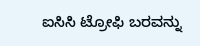ಐಸಿಸಿ ಟ್ರೋಫಿ ಬರವನ್ನು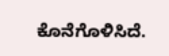ಕೊನೆಗೊಳಿಸಿದೆ.